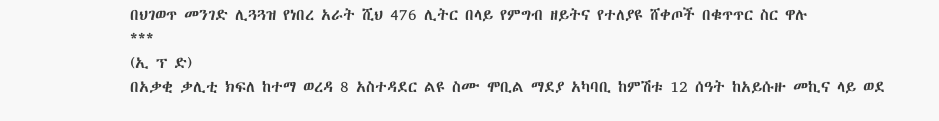በህገወጥ መንገድ ሊጓጓዝ የነበረ አራት ሺህ 476 ሊትር በላይ የምግብ ዘይትና የተለያዩ ሸቀጦች በቁጥጥር ስር ዋሉ
***
(ኢ ፕ ድ)
በአቃቂ ቃሊቲ ክፍለ ከተማ ወረዳ 8 አስተዳደር ልዩ ስሙ ሞቢል ማደያ አካባቢ ከምሽቱ 12 ሰዓት ከአይሱዙ መኪና ላይ ወደ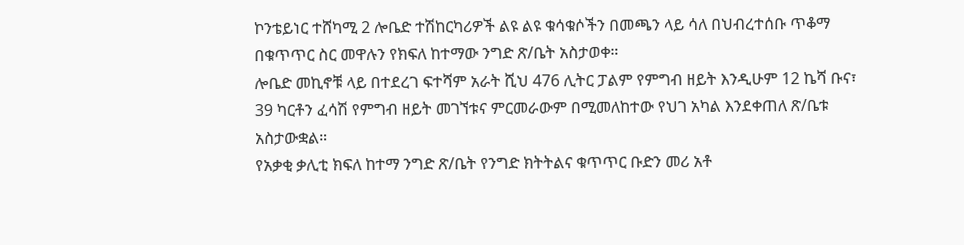ኮንቴይነር ተሸካሚ 2 ሎቤድ ተሽከርካሪዎች ልዩ ልዩ ቁሳቁሶችን በመጫን ላይ ሳለ በህብረተሰቡ ጥቆማ በቁጥጥር ስር መዋሉን የክፍለ ከተማው ንግድ ጽ/ቤት አስታወቀ።
ሎቤድ መኪኖቹ ላይ በተደረገ ፍተሻም አራት ሺህ 476 ሊትር ፓልም የምግብ ዘይት እንዲሁም 12 ኬሻ ቡና፣ 39 ካርቶን ፈሳሽ የምግብ ዘይት መገኘቱና ምርመራውም በሚመለከተው የህገ አካል እንደቀጠለ ጽ/ቤቱ አስታውቋል።
የአቃቂ ቃሊቲ ክፍለ ከተማ ንግድ ጽ/ቤት የንግድ ክትትልና ቁጥጥር ቡድን መሪ አቶ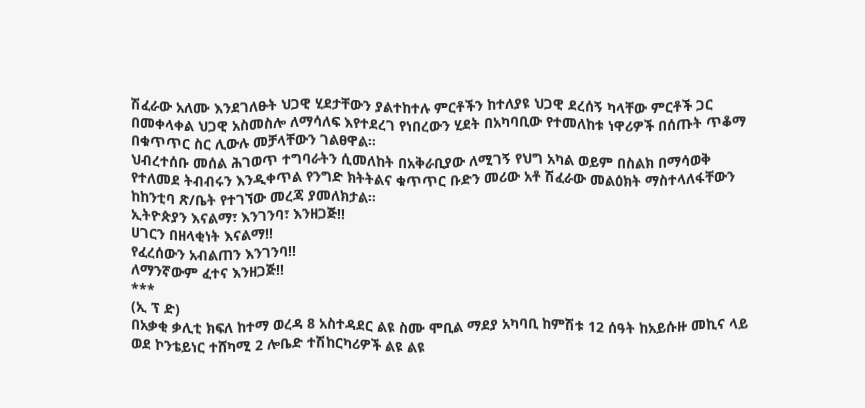ሽፈራው አለሙ እንደገለፁት ህጋዊ ሂደታቸውን ያልተከተሉ ምርቶችን ከተለያዩ ህጋዊ ደረሰኝ ካላቸው ምርቶች ጋር በመቀላቀል ህጋዊ አስመስሎ ለማሳለፍ እየተደረገ የነበረውን ሂደት በአካባቢው የተመለከቱ ነዋሪዎች በሰጡት ጥቆማ በቁጥጥር ስር ሊውሉ መቻላቸውን ገልፀዋል።
ህብረተሰቡ መሰል ሕገወጥ ተግባራትን ሲመለከት በአቅራቢያው ለሚገኝ የህግ አካል ወይም በስልክ በማሳወቅ የተለመደ ትብብሩን እንዲቀጥል የንግድ ክትትልና ቁጥጥር ቡድን መሪው አቶ ሽፈራው መልዕክት ማስተላለፋቸውን ከከንቲባ ጽ/ቤት የተገኘው መረጃ ያመለክታል።
ኢትዮጵያን እናልማ፣ እንገንባ፣ እንዘጋጅ‼
ሀገርን በዘላቂነት እናልማ‼
የፈረሰውን አብልጠን እንገንባ‼
ለማንኛውም ፈተና እንዘጋጅ‼
***
(ኢ ፕ ድ)
በአቃቂ ቃሊቲ ክፍለ ከተማ ወረዳ 8 አስተዳደር ልዩ ስሙ ሞቢል ማደያ አካባቢ ከምሽቱ 12 ሰዓት ከአይሱዙ መኪና ላይ ወደ ኮንቴይነር ተሸካሚ 2 ሎቤድ ተሽከርካሪዎች ልዩ ልዩ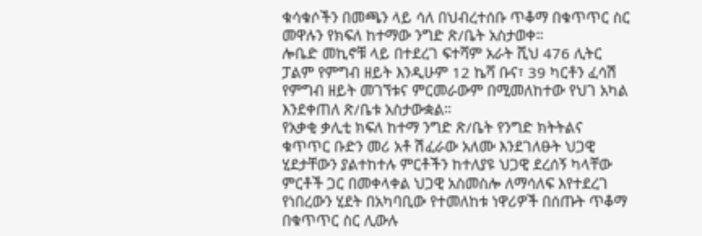ቁሳቁሶችን በመጫን ላይ ሳለ በህብረተሰቡ ጥቆማ በቁጥጥር ስር መዋሉን የክፍለ ከተማው ንግድ ጽ/ቤት አስታወቀ።
ሎቤድ መኪኖቹ ላይ በተደረገ ፍተሻም አራት ሺህ 476 ሊትር ፓልም የምግብ ዘይት እንዲሁም 12 ኬሻ ቡና፣ 39 ካርቶን ፈሳሽ የምግብ ዘይት መገኘቱና ምርመራውም በሚመለከተው የህገ አካል እንደቀጠለ ጽ/ቤቱ አስታውቋል።
የአቃቂ ቃሊቲ ክፍለ ከተማ ንግድ ጽ/ቤት የንግድ ክትትልና ቁጥጥር ቡድን መሪ አቶ ሽፈራው አለሙ እንደገለፁት ህጋዊ ሂደታቸውን ያልተከተሉ ምርቶችን ከተለያዩ ህጋዊ ደረሰኝ ካላቸው ምርቶች ጋር በመቀላቀል ህጋዊ አስመስሎ ለማሳለፍ እየተደረገ የነበረውን ሂደት በአካባቢው የተመለከቱ ነዋሪዎች በሰጡት ጥቆማ በቁጥጥር ስር ሊውሉ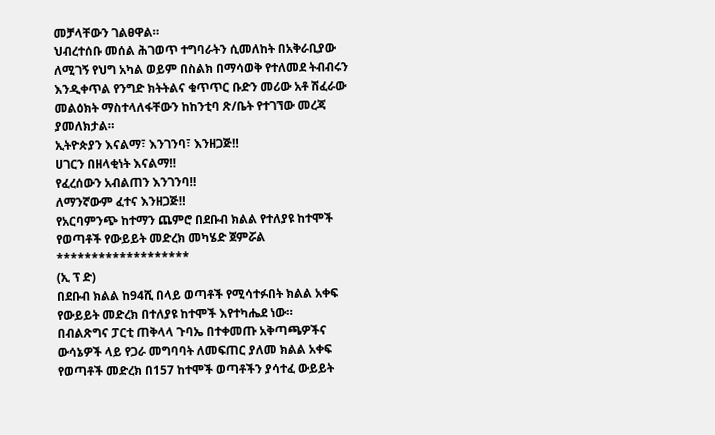መቻላቸውን ገልፀዋል።
ህብረተሰቡ መሰል ሕገወጥ ተግባራትን ሲመለከት በአቅራቢያው ለሚገኝ የህግ አካል ወይም በስልክ በማሳወቅ የተለመደ ትብብሩን እንዲቀጥል የንግድ ክትትልና ቁጥጥር ቡድን መሪው አቶ ሽፈራው መልዕክት ማስተላለፋቸውን ከከንቲባ ጽ/ቤት የተገኘው መረጃ ያመለክታል።
ኢትዮጵያን እናልማ፣ እንገንባ፣ እንዘጋጅ‼
ሀገርን በዘላቂነት እናልማ‼
የፈረሰውን አብልጠን እንገንባ‼
ለማንኛውም ፈተና እንዘጋጅ‼
የአርባምንጭ ከተማን ጨምሮ በደቡብ ክልል የተለያዩ ከተሞች የወጣቶች የውይይት መድረክ መካሄድ ጀምሯል
*******************
(ኢ ፕ ድ)
በደቡብ ክልል ከ94ሺ በላይ ወጣቶች የሚሳተፉበት ክልል አቀፍ የውይይት መድረክ በተለያዩ ከተሞች እየተካሔደ ነው።
በብልጽግና ፓርቲ ጠቅላላ ጉባኤ በተቀመጡ አቅጣጫዎችና ውሳኔዎች ላይ የጋራ መግባባት ለመፍጠር ያለመ ክልል አቀፍ የወጣቶች መድረክ በ157 ከተሞች ወጣቶችን ያሳተፈ ውይይት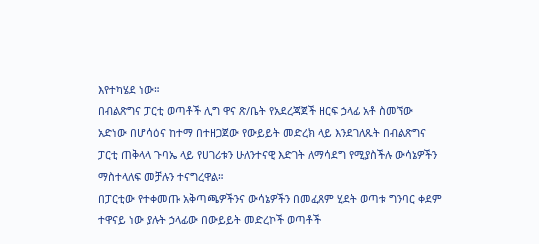እየተካሄደ ነው።
በብልጽግና ፓርቲ ወጣቶች ሊግ ዋና ጽ/ቤት የአደረጃጀች ዘርፍ ኃላፊ አቶ ስመኘው አድነው በሆሳዕና ከተማ በተዘጋጀው የውይይት መድረክ ላይ እንደገለጹት በብልጽግና ፓርቲ ጠቅላላ ጉባኤ ላይ የሀገሪቱን ሁለንተናዊ እድገት ለማሳደግ የሚያስችሉ ውሳኔዎችን ማስተላለፍ መቻሉን ተናግረዋል።
በፓርቲው የተቀመጡ አቅጣጫዎችንና ውሳኔዎችን በመፈጸም ሂደት ወጣቱ ግንባር ቀደም ተዋናይ ነው ያሉት ኃላፊው በውይይት መድረኮች ወጣቶች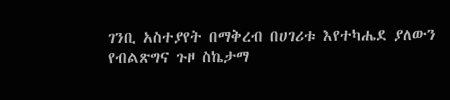ገንቢ አስተያየት በማቅረብ በሀገሪቱ እየተካሔደ ያለውን የብልጽግና ጉዞ ስኬታማ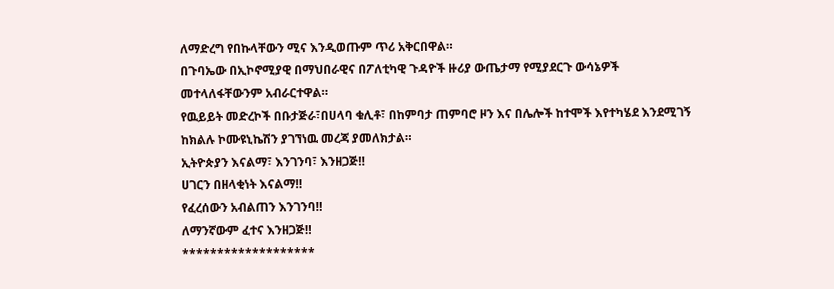ለማድረግ የበኩላቸውን ሚና እንዲወጡም ጥሪ አቅርበዋል።
በጉባኤው በኢኮኖሚያዊ በማህበራዊና በፖለቲካዊ ጉዳዮች ዙሪያ ውጤታማ የሚያደርጉ ውሳኔዎች መተላለፋቸውንም አብራርተዋል።
የዉይይት መድረኮች በቡታጅራ፣በሀላባ ቁሊቶ፣ በከምባታ ጠምባሮ ዞን እና በሌሎች ከተሞች እየተካሄደ እንደሚገኝ ከክልሉ ኮሙዩኒኬሽን ያገኘነዉ መረጃ ያመለክታል።
ኢትዮጵያን እናልማ፣ እንገንባ፣ እንዘጋጅ‼
ሀገርን በዘላቂነት እናልማ‼
የፈረሰውን አብልጠን እንገንባ‼
ለማንኛውም ፈተና እንዘጋጅ‼
*******************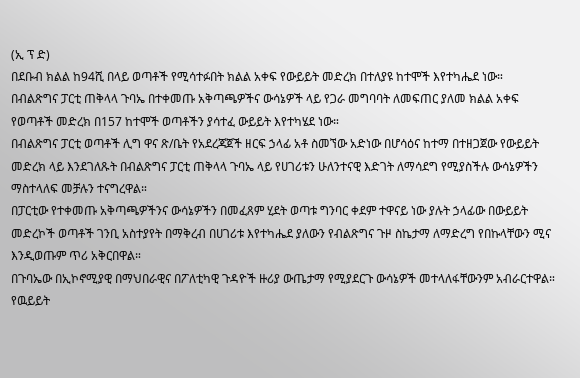(ኢ ፕ ድ)
በደቡብ ክልል ከ94ሺ በላይ ወጣቶች የሚሳተፉበት ክልል አቀፍ የውይይት መድረክ በተለያዩ ከተሞች እየተካሔደ ነው።
በብልጽግና ፓርቲ ጠቅላላ ጉባኤ በተቀመጡ አቅጣጫዎችና ውሳኔዎች ላይ የጋራ መግባባት ለመፍጠር ያለመ ክልል አቀፍ የወጣቶች መድረክ በ157 ከተሞች ወጣቶችን ያሳተፈ ውይይት እየተካሄደ ነው።
በብልጽግና ፓርቲ ወጣቶች ሊግ ዋና ጽ/ቤት የአደረጃጀች ዘርፍ ኃላፊ አቶ ስመኘው አድነው በሆሳዕና ከተማ በተዘጋጀው የውይይት መድረክ ላይ እንደገለጹት በብልጽግና ፓርቲ ጠቅላላ ጉባኤ ላይ የሀገሪቱን ሁለንተናዊ እድገት ለማሳደግ የሚያስችሉ ውሳኔዎችን ማስተላለፍ መቻሉን ተናግረዋል።
በፓርቲው የተቀመጡ አቅጣጫዎችንና ውሳኔዎችን በመፈጸም ሂደት ወጣቱ ግንባር ቀደም ተዋናይ ነው ያሉት ኃላፊው በውይይት መድረኮች ወጣቶች ገንቢ አስተያየት በማቅረብ በሀገሪቱ እየተካሔደ ያለውን የብልጽግና ጉዞ ስኬታማ ለማድረግ የበኩላቸውን ሚና እንዲወጡም ጥሪ አቅርበዋል።
በጉባኤው በኢኮኖሚያዊ በማህበራዊና በፖለቲካዊ ጉዳዮች ዙሪያ ውጤታማ የሚያደርጉ ውሳኔዎች መተላለፋቸውንም አብራርተዋል።
የዉይይት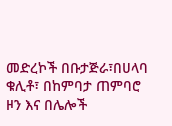መድረኮች በቡታጅራ፣በሀላባ ቁሊቶ፣ በከምባታ ጠምባሮ ዞን እና በሌሎች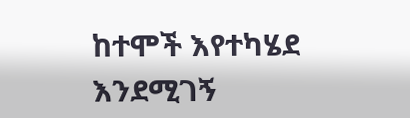ከተሞች እየተካሄደ እንደሚገኝ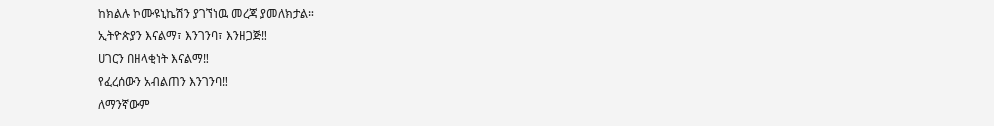ከክልሉ ኮሙዩኒኬሽን ያገኘነዉ መረጃ ያመለክታል።
ኢትዮጵያን እናልማ፣ እንገንባ፣ እንዘጋጅ‼
ሀገርን በዘላቂነት እናልማ‼
የፈረሰውን አብልጠን እንገንባ‼
ለማንኛውም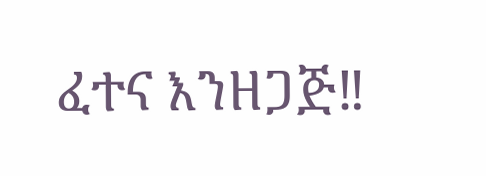ፈተና እንዘጋጅ‼